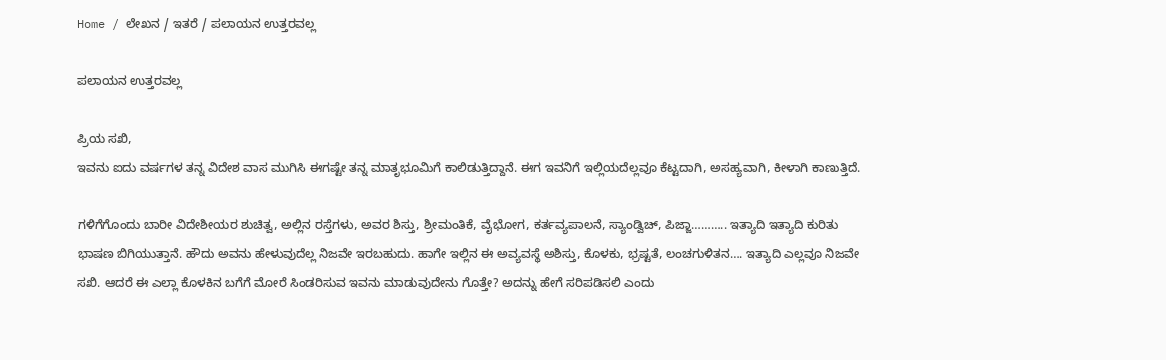Home / ಲೇಖನ / ಇತರೆ / ಪಲಾಯನ ಉತ್ತರವಲ್ಲ

ಪಲಾಯನ ಉತ್ತರವಲ್ಲ

ಪ್ರಿಯ ಸಖಿ,
ಇವನು ಐದು ವರ್ಷಗಳ ತನ್ನ ವಿದೇಶ ವಾಸ ಮುಗಿಸಿ ಈಗಷ್ಟೇ ತನ್ನ ಮಾತೃಭೂಮಿಗೆ ಕಾಲಿಡುತ್ತಿದ್ದಾನೆ. ಈಗ ಇವನಿಗೆ ಇಲ್ಲಿಯದೆಲ್ಲವೂ ಕೆಟ್ಟದಾಗಿ, ಅಸಹ್ಯವಾಗಿ, ಕೀಳಾಗಿ ಕಾಣುತ್ತಿದೆ.

ಗಳಿಗೆಗೊಂದು ಬಾರೀ ವಿದೇಶೀಯರ ಶುಚಿತ್ವ, ಅಲ್ಲಿನ ರಸ್ತೆಗಳು, ಅವರ ಶಿಸ್ತು, ಶ್ರೀಮಂತಿಕೆ, ವೈಭೋಗ, ಕರ್ತವ್ಯಪಾಲನೆ, ಸ್ಯಾಂಡ್ವಿಚ್, ಪಿಜ್ಜಾ……….. ಇತ್ಯಾದಿ ಇತ್ಯಾದಿ ಕುರಿತು ಭಾಷಣ ಬಿಗಿಯುತ್ತಾನೆ. ಹೌದು ಅವನು ಹೇಳುವುದೆಲ್ಲ ನಿಜವೇ ಇರಬಹುದು. ಹಾಗೇ ಇಲ್ಲಿನ ಈ ಅವ್ಯವಸ್ಥೆ ಅಶಿಸ್ತು, ಕೊಳಕು, ಭ್ರಷ್ಟತೆ, ಲಂಚಗುಳಿತನ…. ಇತ್ಯಾದಿ ಎಲ್ಲವೂ ನಿಜವೇ ಸಖಿ. ಆದರೆ ಈ ಎಲ್ಲಾ ಕೊಳಕಿನ ಬಗೆಗೆ ಮೋರೆ ಸಿಂಡರಿಸುವ ಇವನು ಮಾಡುವುದೇನು ಗೊತ್ತೇ? ಅದನ್ನು ಹೇಗೆ ಸರಿಪಡಿಸಲಿ ಎಂದು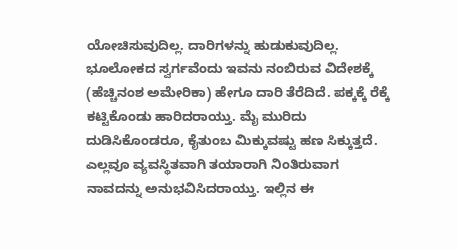ಯೋಚಿಸುವುದಿಲ್ಲ. ದಾರಿಗಳನ್ನು ಹುಡುಕುವುದಿಲ್ಲ. ಭೂಲೋಕದ ಸ್ವರ್ಗವೆಂದು ಇವನು ನಂಬಿರುವ ವಿದೇಶಕ್ಕೆ (ಹೆಚ್ಚಿನಂಶ ಅಮೇರಿಕಾ) ಹೇಗೂ ದಾರಿ ತೆರೆದಿದೆ. ಪಕ್ಕಕ್ಕೆ ರೆಕ್ಕೆ ಕಟ್ಟಿಕೊಂಡು ಹಾರಿದರಾಯ್ತು. ಮೈ ಮುರಿದು ದುಡಿಸಿಕೊಂಡರೂ, ಕೈತುಂಬ ಮಿಕ್ಕುವಷ್ಟು ಹಣ ಸಿಕ್ಕುತ್ತದೆ. ಎಲ್ಲವೂ ವ್ಯವಸ್ಥಿತವಾಗಿ ತಯಾರಾಗಿ ನಿಂತಿರುವಾಗ ನಾವದನ್ನು ಅನುಭವಿಸಿದರಾಯ್ತು. ಇಲ್ಲಿನ ಈ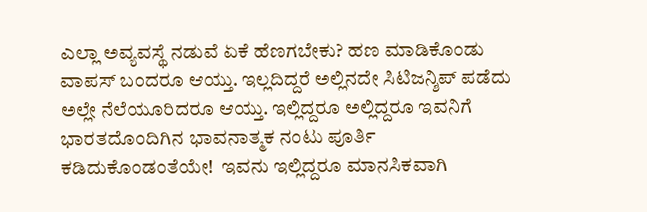ಎಲ್ಲಾ ಅವ್ಯವಸ್ಥೆ ನಡುವೆ ಏಕೆ ಹೆಣಗಬೇಕು? ಹಣ ಮಾಡಿಕೊಂಡು ವಾಪಸ್ ಬಂದರೂ ಆಯ್ತು. ಇಲ್ಲದಿದ್ದರೆ ಅಲ್ಲಿನದೇ ಸಿಟಿಜನ್ಶಿಪ್ ಪಡೆದು ಅಲ್ಲೇ ನೆಲೆಯೂರಿದರೂ ಆಯ್ತು. ಇಲ್ಲಿದ್ದರೂ ಅಲ್ಲಿದ್ದರೂ ಇವನಿಗೆ ಭಾರತದೊಂದಿಗಿನ ಭಾವನಾತ್ಮಕ ನಂಟು ಪೂರ್ತಿ ಕಡಿದುಕೊಂಡಂತೆಯೇ!  ಇವನು ಇಲ್ಲಿದ್ದರೂ ಮಾನಸಿಕವಾಗಿ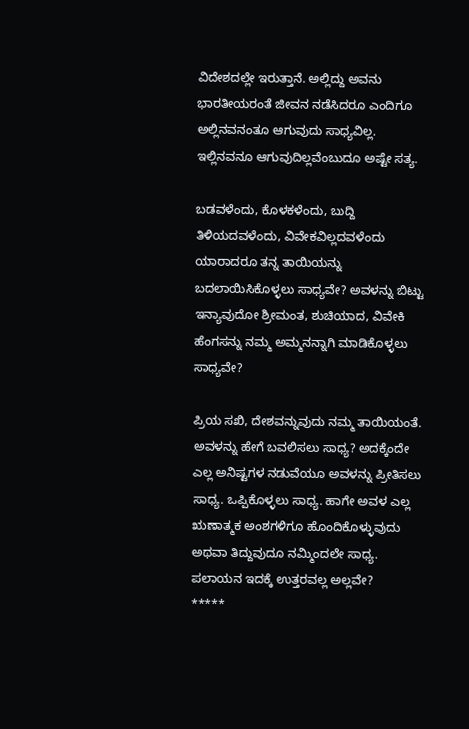ವಿದೇಶದಲ್ಲೇ ಇರುತ್ತಾನೆ. ಅಲ್ಲಿದ್ದು ಅವನು ಭಾರತೀಯರಂತೆ ಜೀವನ ನಡೆಸಿದರೂ ಎಂದಿಗೂ ಅಲ್ಲಿನವನಂತೂ ಆಗುವುದು ಸಾಧ್ಯವಿಲ್ಲ. ಇಲ್ಲಿನವನೂ ಆಗುವುದಿಲ್ಲವೆಂಬುದೂ ಅಷ್ಟೇ ಸತ್ಯ.

ಬಡವಳೆಂದು, ಕೊಳಕಳೆಂದು, ಬುದ್ದಿ ತಿಳಿಯದವಳೆಂದು, ವಿವೇಕವಿಲ್ಲದವಳೆಂದು ಯಾರಾದರೂ ತನ್ನ ತಾಯಿಯನ್ನು ಬದಲಾಯಿಸಿಕೊಳ್ಳಲು ಸಾಧ್ಯವೇ? ಅವಳನ್ನು ಬಿಟ್ಟು ಇನ್ಯಾವುದೋ ಶ್ರೀಮಂತ, ಶುಚಿಯಾದ, ವಿವೇಕಿ ಹೆಂಗಸನ್ನು ನಮ್ಮ ಅಮ್ಮನನ್ನಾಗಿ ಮಾಡಿಕೊಳ್ಳಲು ಸಾಧ್ಯವೇ?

ಪ್ರಿಯ ಸಖಿ, ದೇಶವನ್ನುವುದು ನಮ್ಮ ತಾಯಿಯಂತೆ. ಅವಳನ್ನು ಹೇಗೆ ಬವಲಿಸಲು ಸಾಧ್ಯ? ಅದಕ್ಕೆಂದೇ ಎಲ್ಲ ಅನಿಷ್ಟಗಳ ನಡುವೆಯೂ ಅವಳನ್ನು ಪ್ರೀತಿಸಲು ಸಾಧ್ಯ. ಒಪ್ಪಿಕೊಳ್ಳಲು ಸಾಧ್ಯ. ಹಾಗೇ ಅವಳ ಎಲ್ಲ ಋಣಾತ್ಮಕ ಅಂಶಗಳಿಗೂ ಹೊಂದಿಕೊಳ್ಳುವುದು ಅಥವಾ ತಿದ್ದುವುದೂ ನಮ್ಮಿಂದಲೇ ಸಾಧ್ಯ. ಪಲಾಯನ ಇದಕ್ಕೆ ಉತ್ತರವಲ್ಲ ಅಲ್ಲವೇ?
*****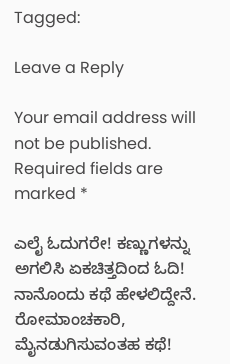Tagged:

Leave a Reply

Your email address will not be published. Required fields are marked *

ಎಲೈ ಓದುಗರೇ! ಕಣ್ಣುಗಳನ್ನು ಅಗಲಿಸಿ ಏಕಚಿತ್ತದಿಂದ ಓದಿ! ನಾನೊಂದು ಕಥೆ ಹೇಳಲಿದ್ದೇನೆ. ರೋಮಾಂಚಕಾರಿ, ಮೈನಡುಗಿಸುವಂತಹ ಕಥೆ!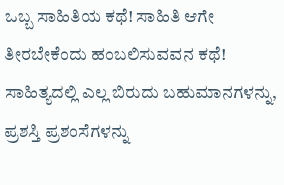ಒಬ್ಬ ಸಾಹಿತಿಯ ಕಥೆ! ಸಾಹಿತಿ ಆಗೇ ತೀರಬೇಕೆಂದು ಹಂಬಲಿಸುವವನ ಕಥೆ! ಸಾಹಿತ್ಯದಲ್ಲಿ ಎಲ್ಲ ಬಿರುದು ಬಹುಮಾನಗಳನ್ನು, ಪ್ರಶಸ್ತಿ ಪ್ರಶಂಸೆಗಳನ್ನು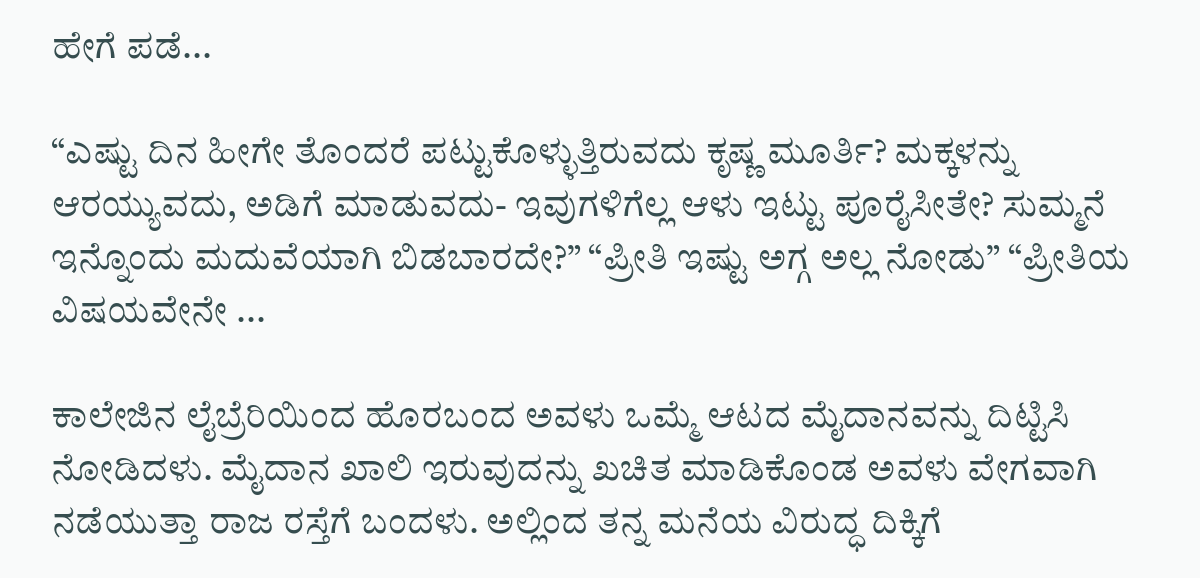ಹೇಗೆ ಪಡೆ...

“ಎಷ್ಟು ದಿನ ಹೀಗೇ ತೊಂದರೆ ಪಟ್ಟುಕೊಳ್ಳುತ್ತಿರುವದು ಕೃಷ್ಣ ಮೂರ್ತಿ? ಮಕ್ಕಳನ್ನು ಆರಯ್ಯುವದು, ಅಡಿಗೆ ಮಾಡುವದು- ಇವುಗಳಿಗೆಲ್ಲ ಆಳು ಇಟ್ಟು ಪೂರೈಸೀತೇ? ಸುಮ್ಮನೆ ಇನ್ನೊಂದು ಮದುವೆಯಾಗಿ ಬಿಡಬಾರದೇ?” “ಪ್ರೀತಿ ಇಷ್ಟು ಅಗ್ಗ ಅಲ್ಲ ನೋಡು” “ಪ್ರೀತಿಯ ವಿಷಯವೇನೇ ...

ಕಾಲೇಜಿನ ಲೈಬ್ರೆರಿಯಿಂದ ಹೊರಬಂದ ಅವಳು ಒಮ್ಮೆ ಆಟದ ಮೈದಾನವನ್ನು ದಿಟ್ಟಿಸಿ ನೋಡಿದಳು. ಮೈದಾನ ಖಾಲಿ ಇರುವುದನ್ನು ಖಚಿತ ಮಾಡಿಕೊಂಡ ಅವಳು ವೇಗವಾಗಿ ನಡೆಯುತ್ತಾ ರಾಜ ರಸ್ತೆಗೆ ಬಂದಳು. ಅಲ್ಲಿಂದ ತನ್ನ ಮನೆಯ ವಿರುದ್ಧ ದಿಕ್ಕಿಗೆ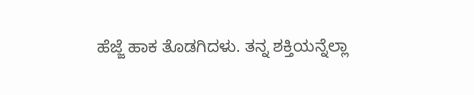ಹೆಜ್ಜೆ ಹಾಕ ತೊಡಗಿದಳು. ತನ್ನ ಶಕ್ತಿಯನ್ನೆಲ್ಲಾ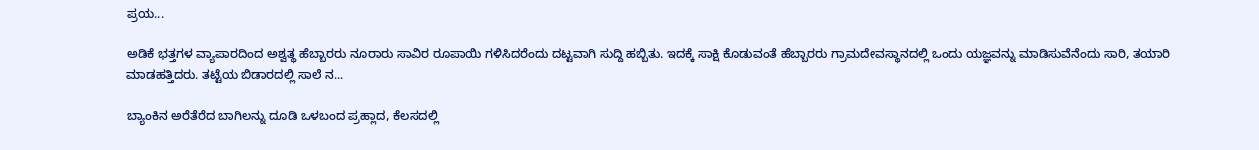ಪ್ರಯ...

ಅಡಿಕೆ ಭತ್ತಗಳ ವ್ಯಾಪಾರದಿಂದ ಅಶ್ವತ್ಥ ಹೆಬ್ಬಾರರು ನೂರಾರು ಸಾವಿರ ರೂಪಾಯಿ ಗಳಿಸಿದರೆಂದು ದಟ್ಟವಾಗಿ ಸುದ್ದಿ ಹಬ್ಬಿತು. ಇದಕ್ಕೆ ಸಾಕ್ಷಿ ಕೊಡುವಂತೆ ಹೆಬ್ಬಾರರು ಗ್ರಾಮದೇವಸ್ಥಾನದಲ್ಲಿ ಒಂದು ಯಜ್ಞವನ್ನು ಮಾಡಿಸುವೆನೆಂದು ಸಾರಿ, ತಯಾರಿ ಮಾಡಹತ್ತಿದರು. ತಟ್ಟೆಯ ಬಿಡಾರದಲ್ಲಿ ಸಾಲೆ ನ...

ಬ್ಯಾಂಕಿನ ಅರೆತೆರೆದ ಬಾಗಿಲನ್ನು ದೂಡಿ ಒಳಬಂದ ಪ್ರಹ್ಲಾದ, ಕೆಲಸದಲ್ಲಿ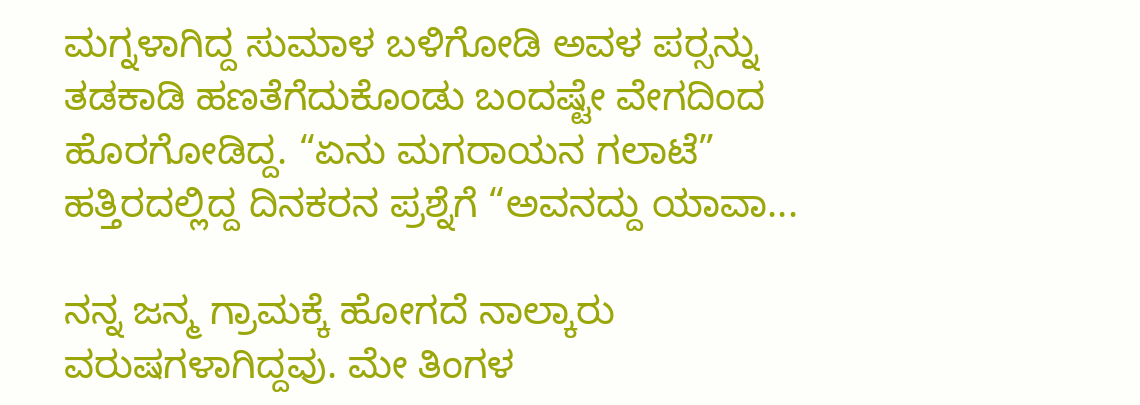ಮಗ್ನಳಾಗಿದ್ದ ಸುಮಾಳ ಬಳಿಗೋಡಿ ಅವಳ ಪರ್‍ಸನ್ನು ತಡಕಾಡಿ ಹಣತೆಗೆದುಕೊಂಡು ಬಂದಷ್ಟೇ ವೇಗದಿಂದ ಹೊರಗೋಡಿದ್ದ. “ಏನು ಮಗರಾಯನ ಗಲಾಟೆ” ಹತ್ತಿರದಲ್ಲಿದ್ದ ದಿನಕರನ ಪ್ರಶ್ನೆಗೆ “ಅವನದ್ದು ಯಾವಾ...

ನನ್ನ ಜನ್ಮ ಗ್ರಾಮಕ್ಕೆ ಹೋಗದೆ ನಾಲ್ಕಾರು ವರುಷಗಳಾಗಿದ್ದವು. ಮೇ ತಿಂಗಳ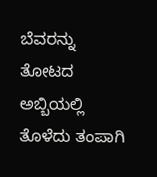ಬೆವರನ್ನು ತೋಟದ ಅಬ್ಬಿಯಲ್ಲಿ ತೊಳೆದು ತಂಪಾಗಿ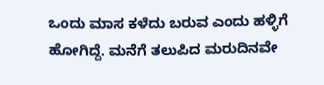ಒಂದು ಮಾಸ ಕಳೆದು ಬರುವ ಎಂದು ಹಳ್ಳಿಗೆ ಹೋಗಿದ್ದೆ. ಮನೆಗೆ ತಲುಪಿದ ಮರುದಿನವೇ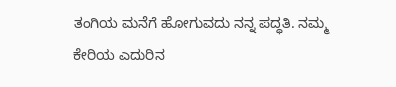ತಂಗಿಯ ಮನೆಗೆ ಹೋಗುವದು ನನ್ನ ಪದ್ಧತಿ. ನಮ್ಮ ಕೇರಿಯ ಎದುರಿನ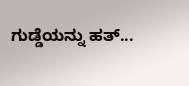ಗುಡ್ಡೆಯನ್ನು ಹತ್...